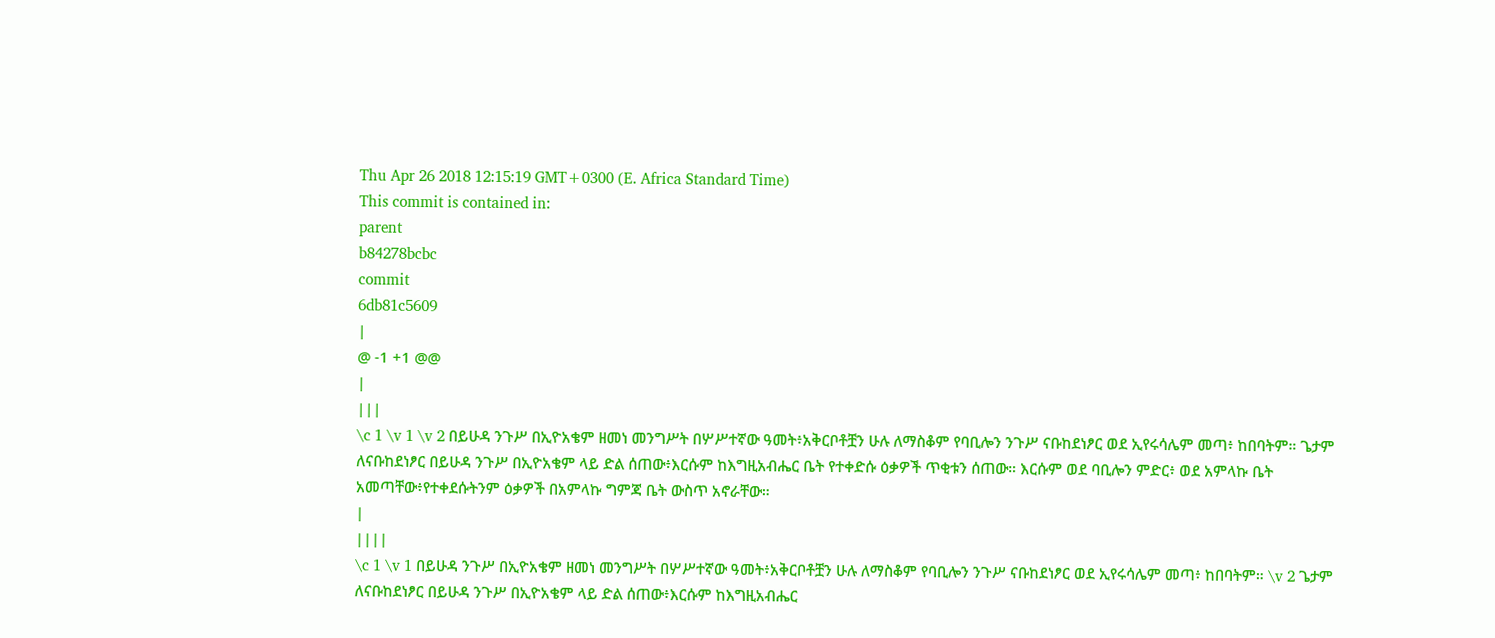Thu Apr 26 2018 12:15:19 GMT+0300 (E. Africa Standard Time)
This commit is contained in:
parent
b84278bcbc
commit
6db81c5609
|
@ -1 +1 @@
|
|||
\c 1 \v 1 \v 2 በይሁዳ ንጉሥ በኢዮአቄም ዘመነ መንግሥት በሦሥተኛው ዓመት፥አቅርቦቶቿን ሁሉ ለማስቆም የባቢሎን ንጉሥ ናቡከደነፆር ወደ ኢየሩሳሌም መጣ፥ ከበባትም። ጌታም ለናቡከደነፆር በይሁዳ ንጉሥ በኢዮአቄም ላይ ድል ሰጠው፥እርሱም ከእግዚአብሔር ቤት የተቀድሱ ዕቃዎች ጥቂቱን ሰጠው። እርሱም ወደ ባቢሎን ምድር፥ ወደ አምላኩ ቤት አመጣቸው፥የተቀደሱትንም ዕቃዎች በአምላኩ ግምጃ ቤት ውስጥ አኖራቸው።
|
||||
\c 1 \v 1 በይሁዳ ንጉሥ በኢዮአቄም ዘመነ መንግሥት በሦሥተኛው ዓመት፥አቅርቦቶቿን ሁሉ ለማስቆም የባቢሎን ንጉሥ ናቡከደነፆር ወደ ኢየሩሳሌም መጣ፥ ከበባትም። \v 2 ጌታም ለናቡከደነፆር በይሁዳ ንጉሥ በኢዮአቄም ላይ ድል ሰጠው፥እርሱም ከእግዚአብሔር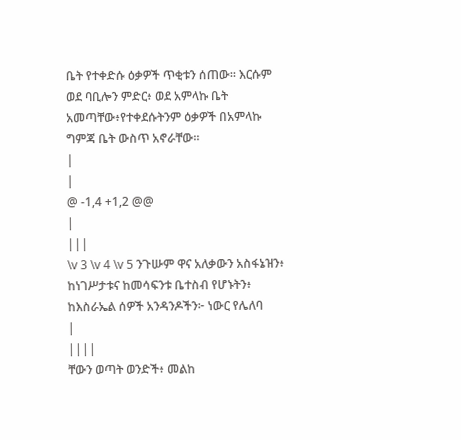ቤት የተቀድሱ ዕቃዎች ጥቂቱን ሰጠው። እርሱም ወደ ባቢሎን ምድር፥ ወደ አምላኩ ቤት አመጣቸው፥የተቀደሱትንም ዕቃዎች በአምላኩ ግምጃ ቤት ውስጥ አኖራቸው።
|
|
@ -1,4 +1,2 @@
|
|||
\v 3 \v 4 \v 5 ንጉሡም ዋና አለቃውን አስፋኔዝን፥ ከነገሥታቱና ከመሳፍንቱ ቤተስብ የሆኑትን፥ ከእስራኤል ሰዎች አንዳንዶችን፦ ነውር የሌለባ
|
||||
ቸውን ወጣት ወንድች፥ መልከ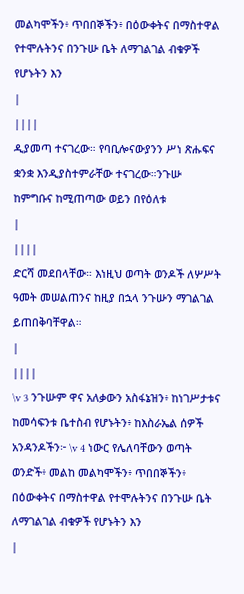መልካሞችን፥ ጥበበኞችን፥ በዕውቀትና በማስተዋል የተሞሉትንና በንጉሡ ቤት ለማገልገል ብቁዎች የሆኑትን እን
|
||||
ዲያመጣ ተናገረው። የባቢሎናውያንን ሥነ ጽሑፍና ቋንቋ እንዲያስተምራቸው ተናገረው።ንጉሡ ከምግቡና ከሚጠጣው ወይን በየዕለቱ
|
||||
ድርሻ መደበላቸው። እነዚህ ወጣት ወንዶች ለሦሥት ዓመት መሠልጠንና ከዚያ በኋላ ንጉሡን ማገልገል ይጠበቅባቸዋል።
|
||||
\v 3 ንጉሡም ዋና አለቃውን አስፋኔዝን፥ ከነገሥታቱና ከመሳፍንቱ ቤተስብ የሆኑትን፥ ከእስራኤል ሰዎች አንዳንዶችን፦ \v 4 ነውር የሌለባቸውን ወጣት ወንድች፥ መልከ መልካሞችን፥ ጥበበኞችን፥ በዕውቀትና በማስተዋል የተሞሉትንና በንጉሡ ቤት ለማገልገል ብቁዎች የሆኑትን እን
|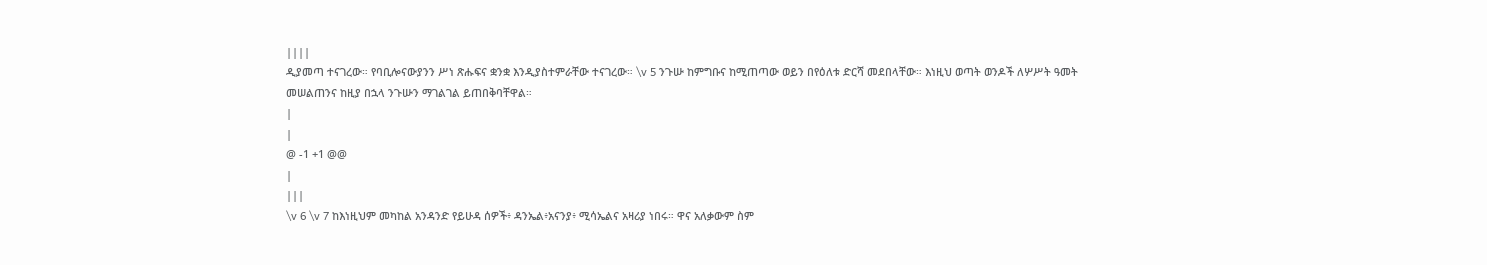||||
ዲያመጣ ተናገረው። የባቢሎናውያንን ሥነ ጽሑፍና ቋንቋ እንዲያስተምራቸው ተናገረው። \v 5 ንጉሡ ከምግቡና ከሚጠጣው ወይን በየዕለቱ ድርሻ መደበላቸው። እነዚህ ወጣት ወንዶች ለሦሥት ዓመት መሠልጠንና ከዚያ በኋላ ንጉሡን ማገልገል ይጠበቅባቸዋል።
|
|
@ -1 +1 @@
|
|||
\v 6 \v 7 ከእነዚህም መካከል አንዳንድ የይሁዳ ሰዎች፥ ዳንኤል፥አናንያ፥ ሚሳኤልና አዛሪያ ነበሩ። ዋና አለቃውም ስም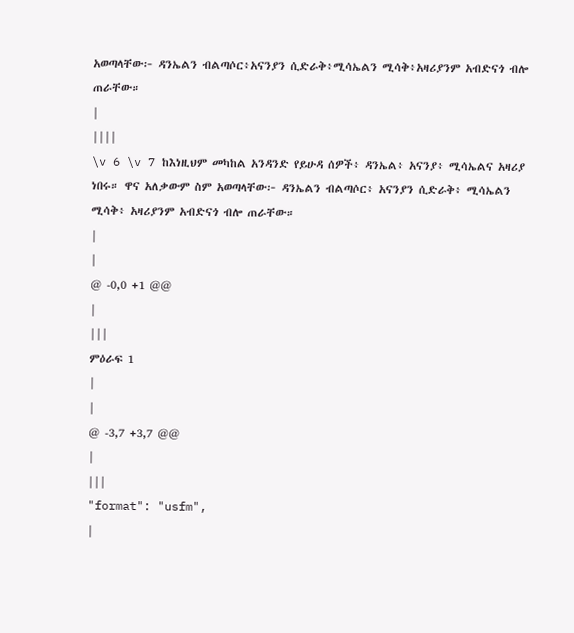አወጣላቸው፦ ዳንኤልን ብልጣሶር፥አናንያን ሲድራቅ፥ሚሳኤልን ሚሳቅ፥አዛሪያንም አብድናጎ ብሎ ጠራቸው።
|
||||
\v 6 \v 7 ከእነዚህም መካከል አንዳንድ የይሁዳ ሰዎች፥ ዳንኤል፥ አናንያ፥ ሚሳኤልና አዛሪያ ነበሩ። ዋና አለቃውም ስም አወጣላቸው፦ ዳንኤልን ብልጣሶር፥ አናንያን ሲድራቅ፥ ሚሳኤልን ሚሳቅ፥ አዛሪያንም አብድናጎ ብሎ ጠራቸው።
|
|
@ -0,0 +1 @@
|
|||
ምዕራፍ 1
|
|
@ -3,7 +3,7 @@
|
|||
"format": "usfm",
|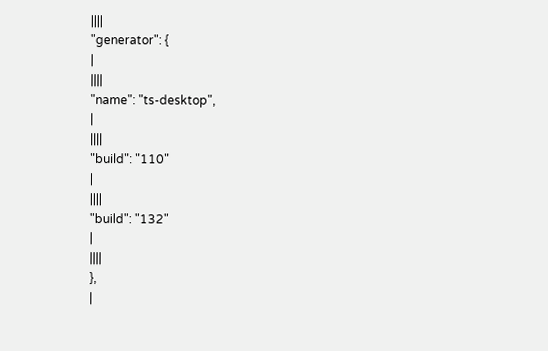||||
"generator": {
|
||||
"name": "ts-desktop",
|
||||
"build": "110"
|
||||
"build": "132"
|
||||
},
|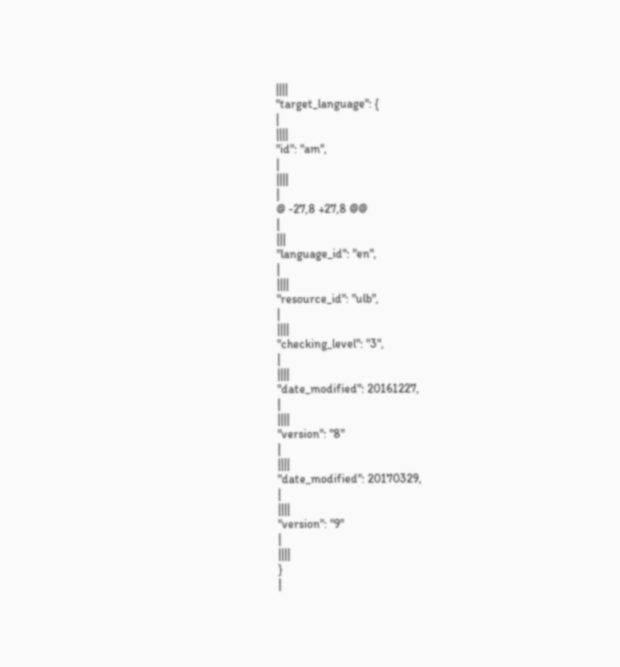||||
"target_language": {
|
||||
"id": "am",
|
||||
|
@ -27,8 +27,8 @@
|
|||
"language_id": "en",
|
||||
"resource_id": "ulb",
|
||||
"checking_level": "3",
|
||||
"date_modified": 20161227,
|
||||
"version": "8"
|
||||
"date_modified": 20170329,
|
||||
"version": "9"
|
||||
}
|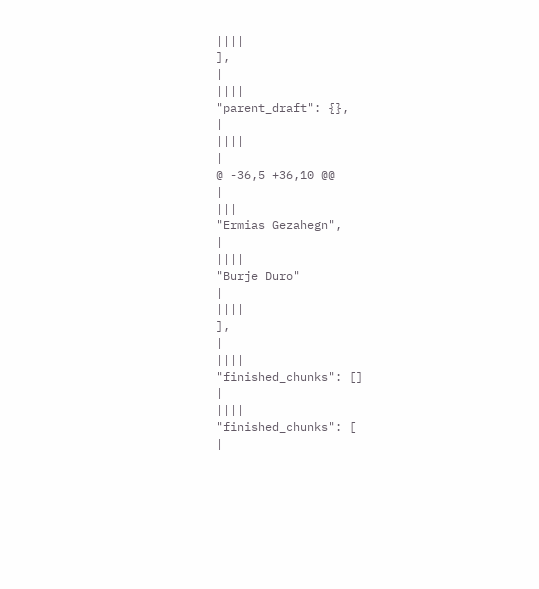||||
],
|
||||
"parent_draft": {},
|
||||
|
@ -36,5 +36,10 @@
|
|||
"Ermias Gezahegn",
|
||||
"Burje Duro"
|
||||
],
|
||||
"finished_chunks": []
|
||||
"finished_chunks": [
|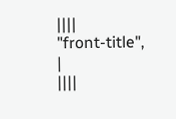||||
"front-title",
|
||||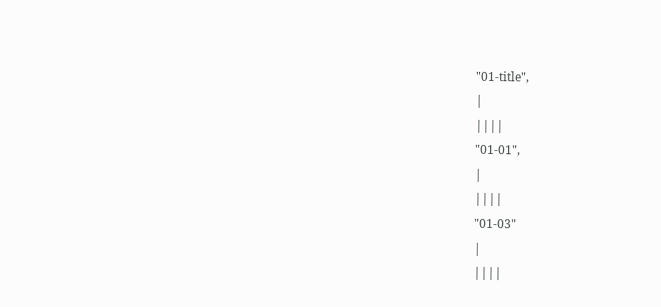"01-title",
|
||||
"01-01",
|
||||
"01-03"
|
||||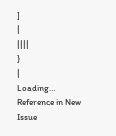]
|
||||
}
|
Loading…
Reference in New Issue